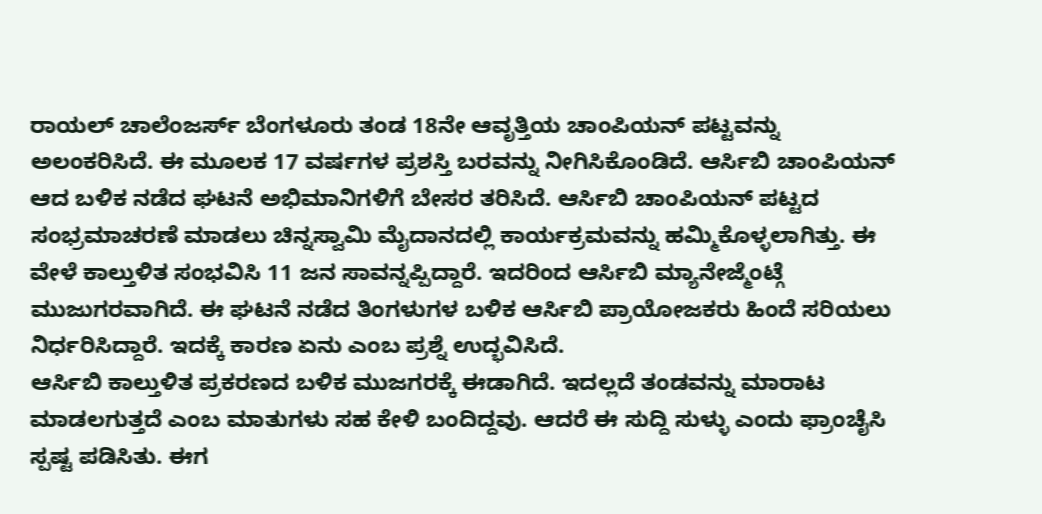ರಾಯಲ್ ಚಾಲೆಂಜರ್ಸ್ ಬೆಂಗಳೂರು ತಂಡ 18ನೇ ಆವೃತ್ತಿಯ ಚಾಂಪಿಯನ್ ಪಟ್ಟವನ್ನು ಅಲಂಕರಿಸಿದೆ. ಈ ಮೂಲಕ 17 ವರ್ಷಗಳ ಪ್ರಶಸ್ತಿ ಬರವನ್ನು ನೀಗಿಸಿಕೊಂಡಿದೆ. ಆರ್ಸಿಬಿ ಚಾಂಪಿಯನ್ ಆದ ಬಳಿಕ ನಡೆದ ಘಟನೆ ಅಭಿಮಾನಿಗಳಿಗೆ ಬೇಸರ ತರಿಸಿದೆ. ಆರ್ಸಿಬಿ ಚಾಂಪಿಯನ್ ಪಟ್ಟದ ಸಂಭ್ರಮಾಚರಣೆ ಮಾಡಲು ಚಿನ್ನಸ್ವಾಮಿ ಮೈದಾನದಲ್ಲಿ ಕಾರ್ಯಕ್ರಮವನ್ನು ಹಮ್ಮಿಕೊಳ್ಳಲಾಗಿತ್ತು. ಈ ವೇಳೆ ಕಾಲ್ತುಳಿತ ಸಂಭವಿಸಿ 11 ಜನ ಸಾವನ್ನಪ್ಪಿದ್ದಾರೆ. ಇದರಿಂದ ಆರ್ಸಿಬಿ ಮ್ಯಾನೇಜ್ಮೆಂಟ್ಗೆ ಮುಜುಗರವಾಗಿದೆ. ಈ ಘಟನೆ ನಡೆದ ತಿಂಗಳುಗಳ ಬಳಿಕ ಆರ್ಸಿಬಿ ಪ್ರಾಯೋಜಕರು ಹಿಂದೆ ಸರಿಯಲು ನಿರ್ಧರಿಸಿದ್ದಾರೆ. ಇದಕ್ಕೆ ಕಾರಣ ಏನು ಎಂಬ ಪ್ರಶ್ನೆ ಉದ್ಭವಿಸಿದೆ.
ಆರ್ಸಿಬಿ ಕಾಲ್ತುಳಿತ ಪ್ರಕರಣದ ಬಳಿಕ ಮುಜಗರಕ್ಕೆ ಈಡಾಗಿದೆ. ಇದಲ್ಲದೆ ತಂಡವನ್ನು ಮಾರಾಟ ಮಾಡಲಗುತ್ತದೆ ಎಂಬ ಮಾತುಗಳು ಸಹ ಕೇಳಿ ಬಂದಿದ್ದವು. ಆದರೆ ಈ ಸುದ್ದಿ ಸುಳ್ಳು ಎಂದು ಫ್ರಾಂಚೈಸಿ ಸ್ಪಷ್ಟ ಪಡಿಸಿತು. ಈಗ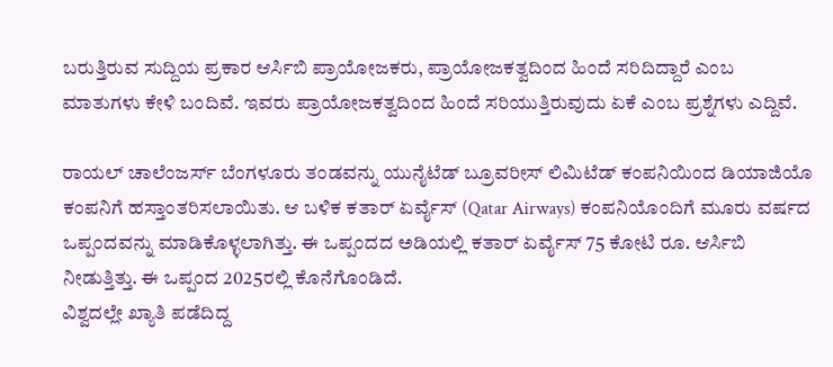ಬರುತ್ತಿರುವ ಸುದ್ದಿಯ ಪ್ರಕಾರ ಆರ್ಸಿಬಿ ಪ್ರಾಯೋಜಕರು, ಪ್ರಾಯೋಜಕತ್ವದಿಂದ ಹಿಂದೆ ಸರಿದಿದ್ದಾರೆ ಎಂಬ ಮಾತುಗಳು ಕೇಳಿ ಬಂದಿವೆ. ಇವರು ಪ್ರಾಯೋಜಕತ್ವದಿಂದ ಹಿಂದೆ ಸರಿಯುತ್ತಿರುವುದು ಏಕೆ ಎಂಬ ಪ್ರಶ್ನೆಗಳು ಎದ್ದಿವೆ.

ರಾಯಲ್ ಚಾಲೆಂಜರ್ಸ್ ಬೆಂಗಳೂರು ತಂಡವನ್ನು ಯುನೈಟೆಡ್ ಬ್ರೂವರೀಸ್ ಲಿಮಿಟೆಡ್ ಕಂಪನಿಯಿಂದ ಡಿಯಾಜಿಯೊ ಕಂಪನಿಗೆ ಹಸ್ತಾಂತರಿಸಲಾಯಿತು. ಆ ಬಳಿಕ ಕತಾರ್ ಏರ್ವೈಸ್ (Qatar Airways) ಕಂಪನಿಯೊಂದಿಗೆ ಮೂರು ವರ್ಷದ ಒಪ್ಪಂದವನ್ನು ಮಾಡಿಕೊಳ್ಳಲಾಗಿತ್ತು. ಈ ಒಪ್ಪಂದದ ಅಡಿಯಲ್ಲಿ ಕತಾರ್ ಏರ್ವೈಸ್ 75 ಕೋಟಿ ರೂ. ಆರ್ಸಿಬಿ ನೀಡುತ್ತಿತ್ತು. ಈ ಒಪ್ಪಂದ 2025ರಲ್ಲಿ ಕೊನೆಗೊಂಡಿದೆ.
ವಿಶ್ವದಲ್ಲೇ ಖ್ಯಾತಿ ಪಡೆದಿದ್ದ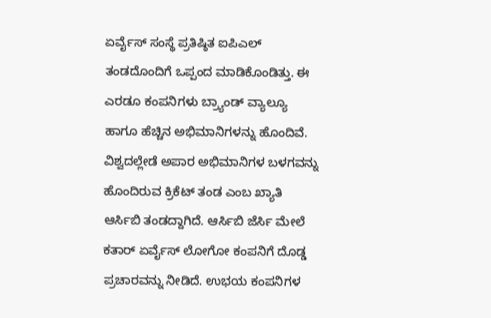ಏರ್ವೈಸ್ ಸಂಸ್ಥೆ ಪ್ರತಿಷ್ಠಿತ ಐಪಿಎಲ್ ತಂಡದೊಂದಿಗೆ ಒಪ್ಪಂದ ಮಾಡಿಕೊಂಡಿತ್ತು. ಈ ಎರಡೂ ಕಂಪನಿಗಳು ಬ್ರ್ಯಾಂಡ್ ವ್ಯಾಲ್ಯೂ ಹಾಗೂ ಹೆಚ್ಚಿನ ಅಭಿಮಾನಿಗಳನ್ನು ಹೊಂದಿವೆ. ವಿಶ್ವದಲ್ಲೇಡೆ ಅಪಾರ ಅಭಿಮಾನಿಗಳ ಬಳಗವನ್ನು ಹೊಂದಿರುವ ಕ್ರಿಕೆಟ್ ತಂಡ ಎಂಬ ಖ್ಯಾತಿ ಆರ್ಸಿಬಿ ತಂಡದ್ದಾಗಿದೆ. ಆರ್ಸಿಬಿ ಜೆರ್ಸಿ ಮೇಲೆ ಕತಾರ್ ಏರ್ವೈಸ್ ಲೋಗೋ ಕಂಪನಿಗೆ ದೊಡ್ಡ ಪ್ರಚಾರವನ್ನು ನೀಡಿದೆ. ಉಭಯ ಕಂಪನಿಗಳ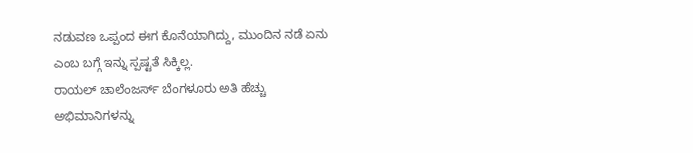ನಡುವಣ ಒಪ್ಪಂದ ಈಗ ಕೊನೆಯಾಗಿದ್ದು, ಮುಂದಿನ ನಡೆ ಏನು ಎಂಬ ಬಗ್ಗೆ ಇನ್ನು ಸ್ಪಷ್ಟತೆ ಸಿಕ್ಕಿಲ್ಲ.
ರಾಯಲ್ ಚಾಲೆಂಜರ್ಸ್ ಬೆಂಗಳೂರು ಅತಿ ಹೆಚ್ಚು ಅಭಿಮಾನಿಗಳನ್ನು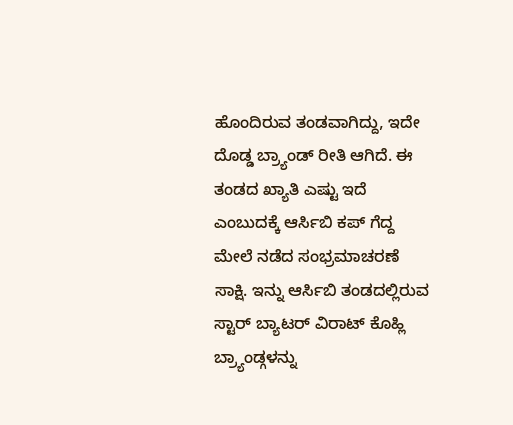ಹೊಂದಿರುವ ತಂಡವಾಗಿದ್ದು, ಇದೇ ದೊಡ್ಡ ಬ್ರ್ಯಾಂಡ್ ರೀತಿ ಆಗಿದೆ. ಈ ತಂಡದ ಖ್ಯಾತಿ ಎಷ್ಟು ಇದೆ ಎಂಬುದಕ್ಕೆ ಆರ್ಸಿಬಿ ಕಪ್ ಗೆದ್ದ ಮೇಲೆ ನಡೆದ ಸಂಭ್ರಮಾಚರಣೆ ಸಾಕ್ಷಿ. ಇನ್ನು ಆರ್ಸಿಬಿ ತಂಡದಲ್ಲಿರುವ ಸ್ಟಾರ್ ಬ್ಯಾಟರ್ ವಿರಾಟ್ ಕೊಹ್ಲಿ ಬ್ರ್ಯಾಂಡ್ಗಳನ್ನು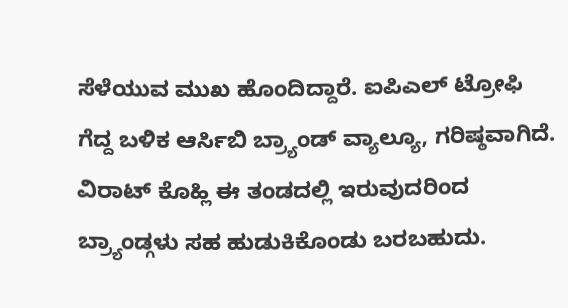ಸೆಳೆಯುವ ಮುಖ ಹೊಂದಿದ್ದಾರೆ. ಐಪಿಎಲ್ ಟ್ರೋಫಿ ಗೆದ್ದ ಬಳಿಕ ಆರ್ಸಿಬಿ ಬ್ರ್ಯಾಂಡ್ ವ್ಯಾಲ್ಯೂ, ಗರಿಷ್ಠವಾಗಿದೆ. ವಿರಾಟ್ ಕೊಹ್ಲಿ ಈ ತಂಡದಲ್ಲಿ ಇರುವುದರಿಂದ ಬ್ರ್ಯಾಂಡ್ಗಳು ಸಹ ಹುಡುಕಿಕೊಂಡು ಬರಬಹುದು.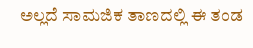ಅಲ್ಲದೆ ಸಾಮಜಿಕ ತಾಣದಲ್ಲಿ ಈ ತಂಡ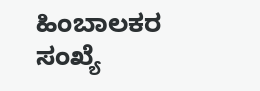ಹಿಂಬಾಲಕರ ಸಂಖ್ಯೆ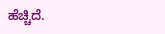ಹೆಚ್ಚಿದೆ.